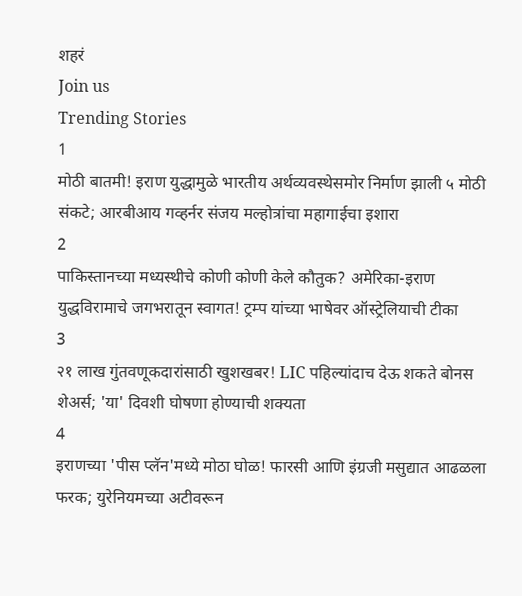शहरं
Join us
Trending Stories
1
मोठी बातमी! इराण युद्धामुळे भारतीय अर्थव्यवस्थेसमोर निर्माण झाली ५ मोठी संकटे; आरबीआय गव्हर्नर संजय मल्होत्रांचा महागाईचा इशारा
2
पाकिस्तानच्या मध्यस्थीचे कोणी कोणी केले कौतुक? अमेरिका-इराण युद्धविरामाचे जगभरातून स्वागत! ट्रम्प यांच्या भाषेवर ऑस्ट्रेलियाची टीका
3
२१ लाख गुंतवणूकदारांसाठी खुशखबर! LIC पहिल्यांदाच देऊ शकते बोनस शेअर्स; 'या' दिवशी घोषणा होण्याची शक्यता
4
इराणच्या 'पीस प्लॅन'मध्ये मोठा घोळ! फारसी आणि इंग्रजी मसुद्यात आढळला फरक; युरेनियमच्या अटीवरून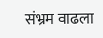संभ्रम वाढला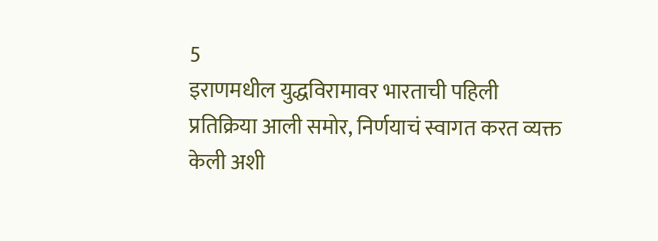5
इराणमधील युद्धविरामावर भारताची पहिली प्रतिक्रिया आली समोर, निर्णयाचं स्वागत करत व्यक्त केली अशी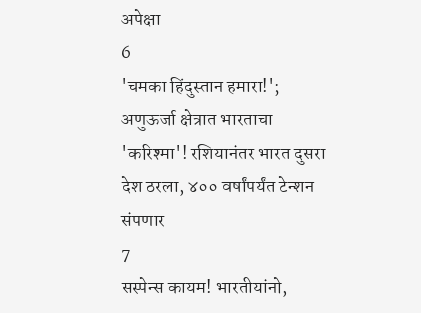अपेक्षा
6
'चमका हिंदुस्तान हमारा!'; अणुऊर्जा क्षेत्रात भारताचा 'करिश्मा'! रशियानंतर भारत दुसरा देश ठरला, ४०० वर्षांपर्यंत टेन्शन संपणार
7
सस्पेन्स कायम! भारतीयांनो,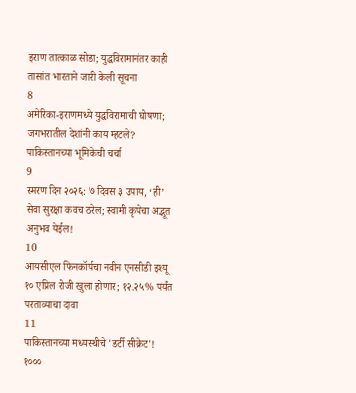इराण तात्काळ सोडा; युद्धविरामानंतर काही तासांत भारताने जारी केली सूचना
8
अमेरिका-इराणमध्ये युद्धविरामाची घोषणा; जगभरातील देशांनी काय म्हटले? पाकिस्तानच्या भूमिकेची चर्चा
9
स्मरण दिन २०२६: ७ दिवस ३ उपाय, ‘ही’ सेवा सुरक्षा कवच ठरेल; स्वामी कृपेचा अद्भूत अनुभव येईल!
10
आयसीएल फिनकॉर्पचा नवीन एनसीडी इश्यू १० एप्रिल रोजी खुला होणार; १२.२५% पर्यंत परताव्याचा दावा
11
पाकिस्तानच्या मध्यस्थीचे 'डर्टी सीक्रेट'! १०००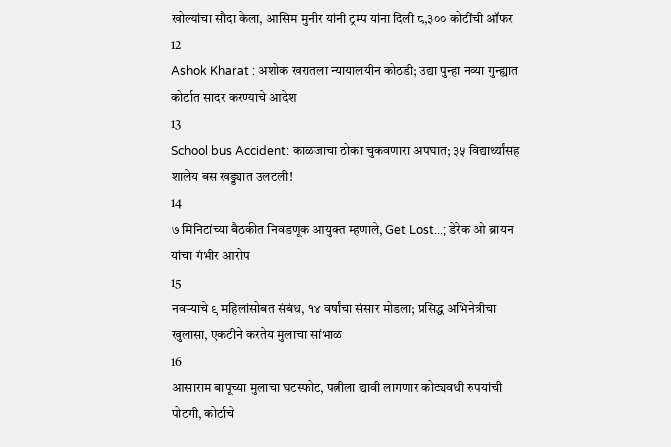खोल्यांचा सौदा केला, आसिम मुनीर यांनी ट्रम्प यांना दिली ८,३०० कोटींची ऑफर
12
Ashok Kharat : अशोक खरातला न्यायालयीन कोठडी; उद्या पुन्हा नव्या गुन्ह्यात कोर्टात सादर करण्याचे आदेश
13
School bus Accident: काळजाचा ठोका चुकवणारा अपघात; ३५ विद्यार्थ्यांसह शालेय बस खड्ड्यात उलटली!
14
७ मिनिटांच्या बैठकीत निवडणूक आयुक्त म्हणाले, Get Lost...; डेरेक ओ ब्रायन यांचा गंभीर आरोप
15
नवऱ्याचे ९ महिलांसोबत संबंध, १४ वर्षांचा संसार मोडला; प्रसिद्ध अभिनेत्रीचा खुलासा, एकटीने करतेय मुलाचा सांभाळ
16
आसाराम बापूच्या मुलाचा घटस्फोट, पत्नीला द्यावी लागणार कोट्यवधी रुपयांची पोटगी, कोर्टाचे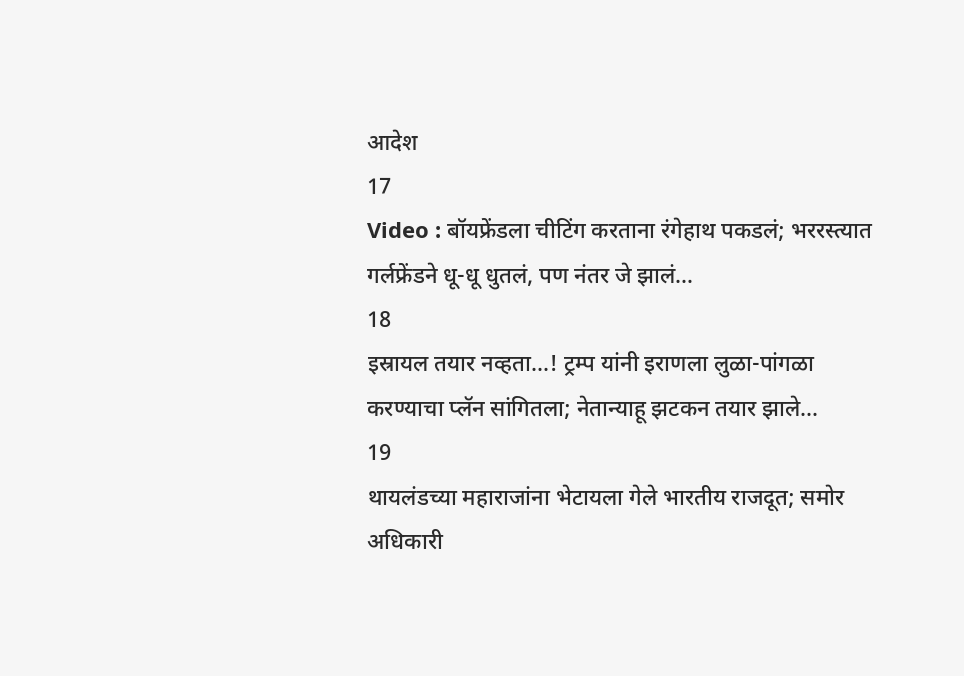आदेश
17
Video : बॉयफ्रेंडला चीटिंग करताना रंगेहाथ पकडलं; भररस्त्यात गर्लफ्रेंडने धू-धू धुतलं, पण नंतर जे झालं…
18
इस्रायल तयार नव्हता...! ट्रम्प यांनी इराणला लुळा-पांगळा करण्याचा प्लॅन सांगितला; नेतान्याहू झटकन तयार झाले...
19
थायलंडच्या महाराजांना भेटायला गेले भारतीय राजदूत; समोर अधिकारी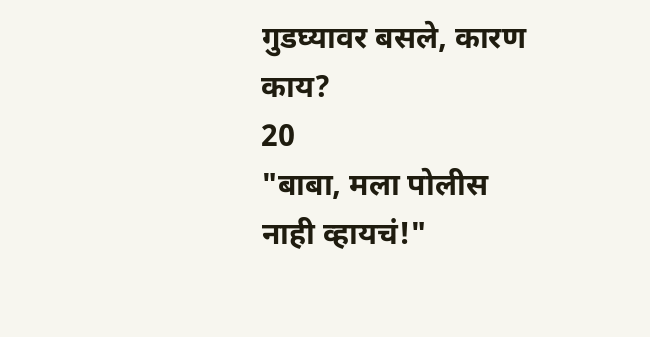गुडघ्यावर बसले, कारण काय?
20
"बाबा, मला पोलीस नाही व्हायचं!"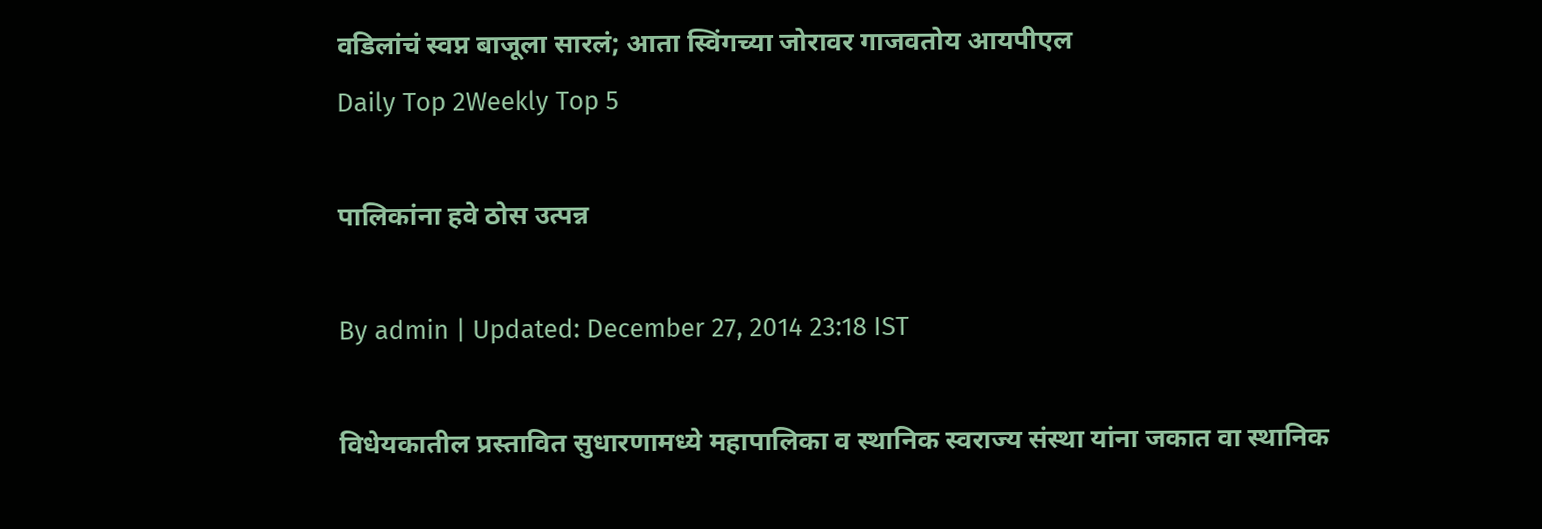वडिलांचं स्वप्न बाजूला सारलं; आता स्विंगच्या जोरावर गाजवतोय आयपीएल
Daily Top 2Weekly Top 5

पालिकांना हवे ठोस उत्पन्न

By admin | Updated: December 27, 2014 23:18 IST

विधेयकातील प्रस्तावित सुधारणामध्ये महापालिका व स्थानिक स्वराज्य संस्था यांना जकात वा स्थानिक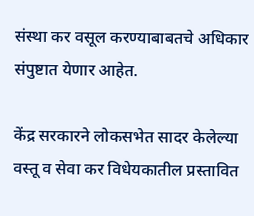संस्था कर वसूल करण्याबाबतचे अधिकार संपुष्टात येणार आहेत.

केंद्र सरकारने लोकसभेत सादर केलेल्या वस्तू व सेवा कर विधेयकातील प्रस्तावित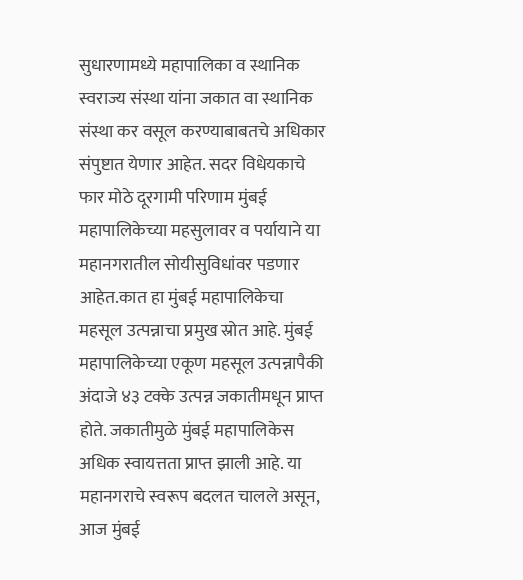सुधारणामध्ये महापालिका व स्थानिक स्वराज्य संस्था यांना जकात वा स्थानिक संस्था कर वसूल करण्याबाबतचे अधिकार संपुष्टात येणार आहेत. सदर विधेयकाचे फार मोठे दूरगामी परिणाम मुंबई महापालिकेच्या महसुलावर व पर्यायाने या महानगरातील सोयीसुविधांवर पडणार आहेत.कात हा मुंबई महापालिकेचा महसूल उत्पन्नाचा प्रमुख स्रोत आहे. मुंबई महापालिकेच्या एकूण महसूल उत्पन्नापैकी अंदाजे ४३ टक्के उत्पन्न जकातीमधून प्राप्त होते. जकातीमुळे मुंबई महापालिकेस अधिक स्वायत्तता प्राप्त झाली आहे. या महानगराचे स्वरूप बदलत चालले असून, आज मुंबई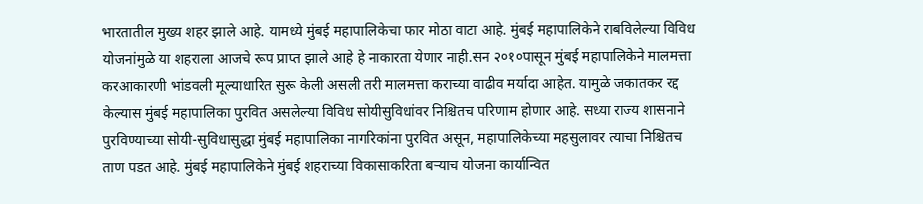भारतातील मुख्य शहर झाले आहे. यामध्ये मुंबई महापालिकेचा फार मोठा वाटा आहे. मुंबई महापालिकेने राबविलेल्या विविध योजनांमुळे या शहराला आजचे रूप प्राप्त झाले आहे हे नाकारता येणार नाही.सन २०१०पासून मुंबई महापालिकेने मालमत्ता करआकारणी भांडवली मूल्याधारित सुरू केली असली तरी मालमत्ता कराच्या वाढीव मर्यादा आहेत. यामुळे जकातकर रद्द केल्यास मुंबई महापालिका पुरवित असलेल्या विविध सोयीसुविधांवर निश्चितच परिणाम होणार आहे. सध्या राज्य शासनाने पुरविण्याच्या सोयी-सुविधासुद्धा मुंबई महापालिका नागरिकांना पुरवित असून, महापालिकेच्या महसुलावर त्याचा निश्चितच ताण पडत आहे. मुंबई महापालिकेने मुंबई शहराच्या विकासाकरिता बऱ्याच योजना कार्यान्वित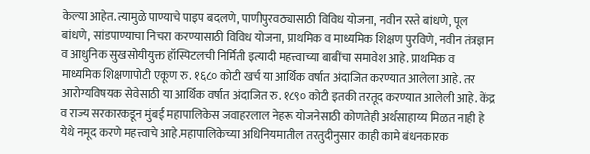केल्या आहेत. त्यामुळे पाण्याचे पाइप बदलणे, पाणीपुरवठ्यासाठी विविध योजना, नवीन रस्ते बांधणे, पूल बांधणे, सांडपाण्याचा निचरा करण्यासाठी विविध योजना, प्राथमिक व माध्यमिक शिक्षण पुरविणे, नवीन तंत्रज्ञान व आधुनिक सुखसोयीयुक्त हॉस्पिटलची निर्मिती इत्यादी महत्त्वाच्या बाबींचा समावेश आहे. प्राथमिक व माध्यमिक शिक्षणापोटी एकूण रु. १६८० कोटी खर्च या आर्थिक वर्षात अंदाजित करण्यात आलेला आहे. तर आरोग्यविषयक सेवेसाठी या आर्थिक वर्षात अंदाजित रु. १८९० कोटी इतकी तरतूद करण्यात आलेली आहे. केंद्र व राज्य सरकारकडून मुंबई महापालिकेस जवाहरलाल नेहरू योजनेसाठी कोणतेही अर्थसाहाय्य मिळत नाही हे येथे नमूद करणे महत्त्वाचे आहे.महापालिकेच्या अधिनियमातील तरतुदीनुसार काही कामे बंधनकारक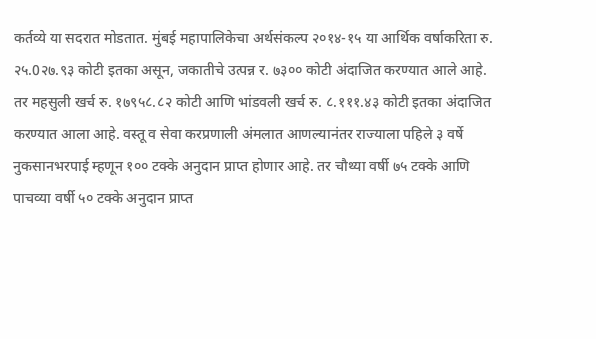कर्तव्ये या सदरात मोडतात. मुंबई महापालिकेचा अर्थसंकल्प २०१४-१५ या आर्थिक वर्षाकरिता रु. २५.0२७.९३ कोटी इतका असून, जकातीचे उत्पन्न र. ७३०० कोटी अंदाजित करण्यात आले आहे. तर महसुली खर्च रु. १७९५८.८२ कोटी आणि भांडवली खर्च रु. ८.१११.४३ कोटी इतका अंदाजित करण्यात आला आहे. वस्तू व सेवा करप्रणाली अंमलात आणल्यानंतर राज्याला पहिले ३ वर्षे नुकसानभरपाई म्हणून १०० टक्के अनुदान प्राप्त होणार आहे. तर चौथ्या वर्षी ७५ टक्के आणि पाचव्या वर्षी ५० टक्के अनुदान प्राप्त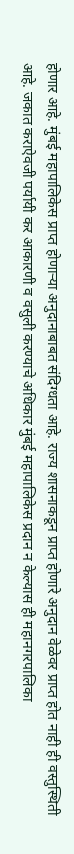होणार आहे. मुंबई महापालिकेस प्राप्त होणाऱ्या अनुदानाबाबत संदिग्धता आहे. राज्य शासनाकडून प्राप्त होणारे अनुदान वेळेवर प्राप्त होत नाही ही वस्तुस्थिती आहे. जकात कराऐवजी पर्यायी कर आकारणी व वसुली करण्याचे अधिकार मुंबई महापालिकेस प्रदान न केल्यास ही महानगरपालिका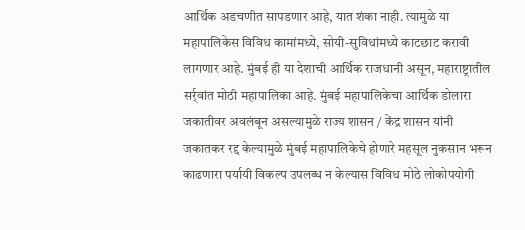आर्थिक अडचणीत सापडणार आहे, यात शंका नाही. त्यामुळे या महापालिकेस विविध कामांमध्ये, सोयी-सुविधांमध्ये काटछाट करावी लागणार आहे. मुंबई ही या देशाची आर्थिक राजधानी असून, महाराष्ट्रातील सर्र्वांत मोठी महापालिका आहे. मुंबई महापालिकेचा आर्थिक डोलारा जकातीवर अवलंबून असल्यामुळे राज्य शासन / केंद्र शासन यांनी जकातकर रद्द केल्यामुळे मुंबई महापालिकेचे होणारे महसूल नुकसान भरून काढणारा पर्यायी विकल्प उपलब्ध न केल्यास विविध मोठे लोकोपयोगी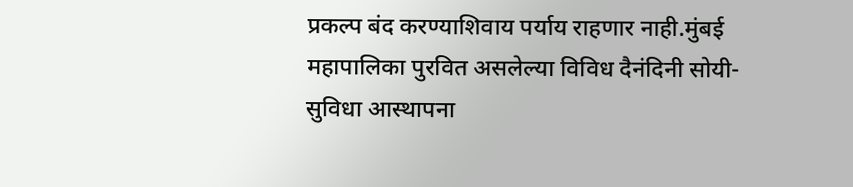प्रकल्प बंद करण्याशिवाय पर्याय राहणार नाही.मुंबई महापालिका पुरवित असलेल्या विविध दैनंदिनी सोयी-सुविधा आस्थापना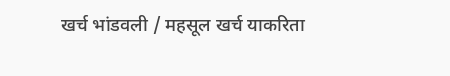खर्च भांडवली / महसूल खर्च याकरिता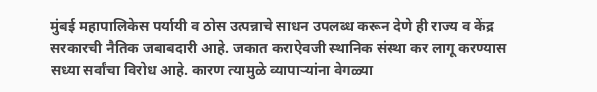मुंबई महापालिकेस पर्यायी व ठोस उत्पन्नाचे साधन उपलब्ध करून देणे ही राज्य व केंद्र सरकारची नैतिक जबाबदारी आहे. जकात कराऐवजी स्थानिक संस्था कर लागू करण्यास सध्या सर्वांचा विरोध आहे. कारण त्यामुळे व्यापाऱ्यांना वेगळ्या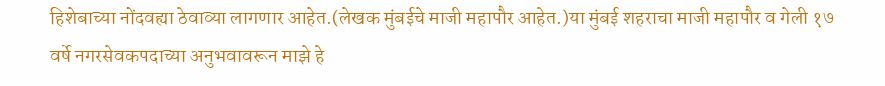हिशेबाच्या नोंदवह्या ठेवाव्या लागणार आहेत.(लेखक मुंबईचे माजी महापौर आहेत.)या मुंबई शहराचा माजी महापौर व गेली १७ वर्षे नगरसेवकपदाच्या अनुभवावरून माझे हे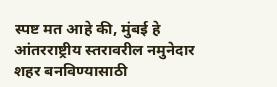स्पष्ट मत आहे की, मुंबई हे आंतरराष्ट्रीय स्तरावरील नमुनेदार शहर बनविण्यासाठी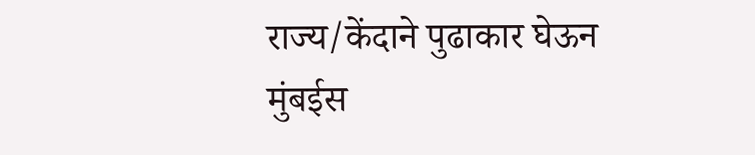राज्य/केंदाने पुढाकार घेऊन मुंबईस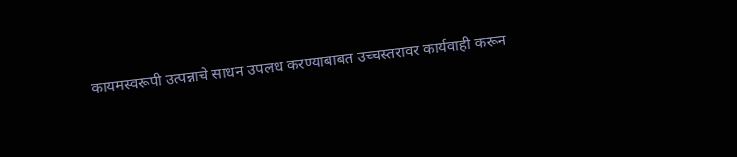कायमस्वरूपी उत्पन्नाचे साधन उपलध करण्याबाबत उच्चस्तरावर कार्यवाही करून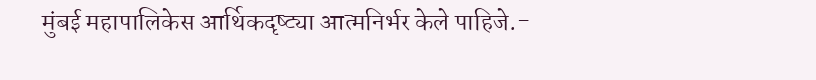मुंबई महापालिकेस आर्थिकदृष्ट्या आत्मनिर्भर केले पाहिजे.-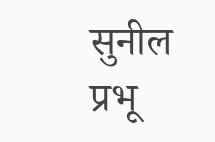सुनील प्रभू